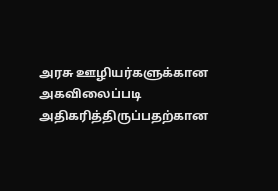அரசு ஊழியர்களுக்கான அகவிலைப்படி அதிகரித்திருப்பதற்கான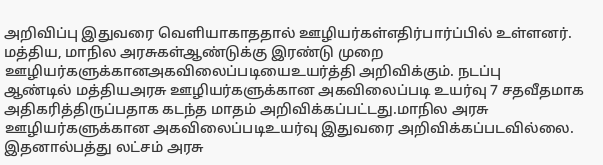அறிவிப்பு இதுவரை வெளியாகாததால் ஊழியர்கள்எதிர்பார்ப்பில் உள்ளனர். மத்திய, மாநில அரசுகள்ஆண்டுக்கு இரண்டு முறை ஊழியர்களுக்கானஅகவிலைப்படியைஉயர்த்தி அறிவிக்கும். நடப்பு
ஆண்டில் மத்தியஅரசு ஊழியர்களுக்கான அகவிலைப்படி உயர்வு 7 சதவீதமாக அதிகரித்திருப்பதாக கடந்த மாதம் அறிவிக்கப்பட்டது.மாநில அரசு ஊழியர்களுக்கான அகவிலைப்படிஉயர்வு இதுவரை அறிவிக்கப்படவில்லை. இதனால்பத்து லட்சம் அரசு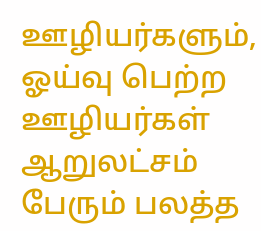ஊழியர்களும், ஓய்வு பெற்ற ஊழியர்கள் ஆறுலட்சம் பேரும் பலத்த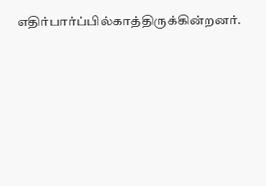எதிர்பார்ப்பில்காத்திருக்கின்றனர்.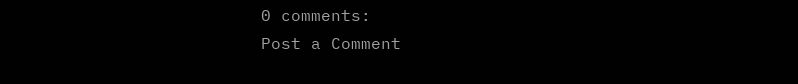0 comments:
Post a Comment